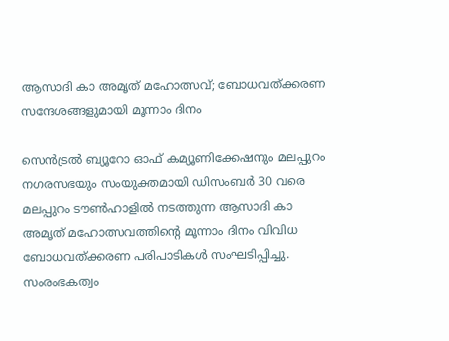ആസാദി കാ അമൃത് മഹോത്സവ്; ബോധവത്ക്കരണ സന്ദേശങ്ങളുമായി മൂന്നാം ദിനം

സെന്‍ട്രല്‍ ബ്യൂറോ ഓഫ് കമ്യൂണിക്കേഷനും മലപ്പുറം നഗരസഭയും സംയുക്തമായി ഡിസംബര്‍ 30 വരെ മലപ്പുറം ടൗണ്‍ഹാളില്‍ നടത്തുന്ന ആസാദി കാ അമൃത് മഹോത്സവത്തിന്റെ മൂന്നാം ദിനം വിവിധ ബോധവത്ക്കരണ പരിപാടികള്‍ സംഘടിപ്പിച്ചു. സംരംഭകത്വം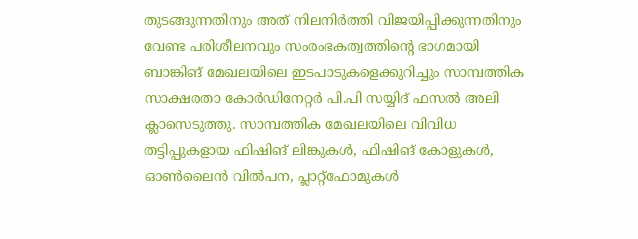തുടങ്ങുന്നതിനും അത് നിലനിര്‍ത്തി വിജയിപ്പിക്കുന്നതിനും വേണ്ട പരിശീലനവും സംരംഭകത്വത്തിന്റെ ഭാഗമായി ബാങ്കിങ് മേഖലയിലെ ഇടപാടുകളെക്കുറിച്ചും സാമ്പത്തിക സാക്ഷരതാ കോര്‍ഡിനേറ്റര്‍ പി.പി സയ്യിദ് ഫസല്‍ അലി ക്ലാസെടുത്തു. സാമ്പത്തിക മേഖലയിലെ വിവിധ തട്ടിപ്പുകളായ ഫിഷിങ് ലിങ്കുകള്‍, ഫിഷിങ് കോളുകള്‍, ഓണ്‍ലൈന്‍ വില്‍പന, പ്ലാറ്റ്ഫോമുകള്‍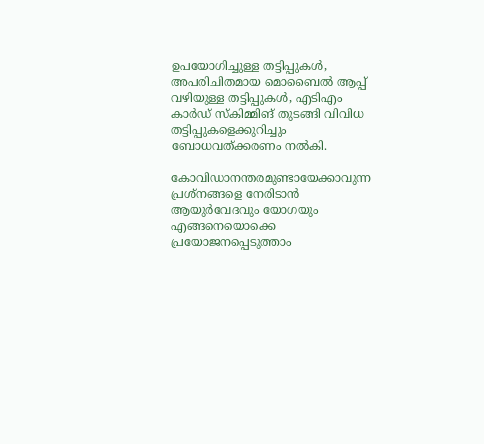ഉപയോഗിച്ചുള്ള തട്ടിപ്പുകള്‍, അപരിചിതമായ മൊബൈല്‍ ആപ്പ് വഴിയുള്ള തട്ടിപ്പുകള്‍, എടിഎം കാര്‍ഡ് സ്‌കിമ്മിങ് തുടങ്ങി വിവിധ തട്ടിപ്പുകളെക്കുറിച്ചും ബോധവത്ക്കരണം നല്‍കി.

കോവിഡാനന്തരമുണ്ടായേക്കാവുന്ന പ്രശ്നങ്ങളെ നേരിടാന്‍ ആയുര്‍വേദവും യോഗയും എങ്ങനെയൊക്കെ പ്രയോജനപ്പെടുത്താം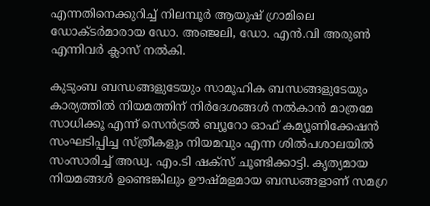എന്നതിനെക്കുറിച്ച് നിലമ്പൂര്‍ ആയുഷ് ഗ്രാമിലെ ഡോക്ടര്‍മാരായ ഡോ. അഞ്ജലി, ഡോ. എന്‍.വി അരുണ്‍ എന്നിവര്‍ ക്ലാസ് നല്‍കി.

കുടുംബ ബന്ധങ്ങളുടേയും സാമൂഹിക ബന്ധങ്ങളുടേയും കാര്യത്തില്‍ നിയമത്തിന് നിര്‍ദേശങ്ങള്‍ നല്‍കാന്‍ മാത്രമേ സാധിക്കൂ എന്ന് സെന്‍ട്രല്‍ ബ്യൂറോ ഓഫ് കമ്യൂണിക്കേഷന്‍ സംഘടിപ്പിച്ച സ്ത്രീകളും നിയമവും എന്ന ശില്‍പശാലയില്‍ സംസാരിച്ച് അഡ്വ. എം.ടി ഷക്‌സ് ചൂണ്ടിക്കാട്ടി. കൃത്യമായ നിയമങ്ങള്‍ ഉണ്ടെങ്കിലും ഊഷ്മളമായ ബന്ധങ്ങളാണ് സമഗ്ര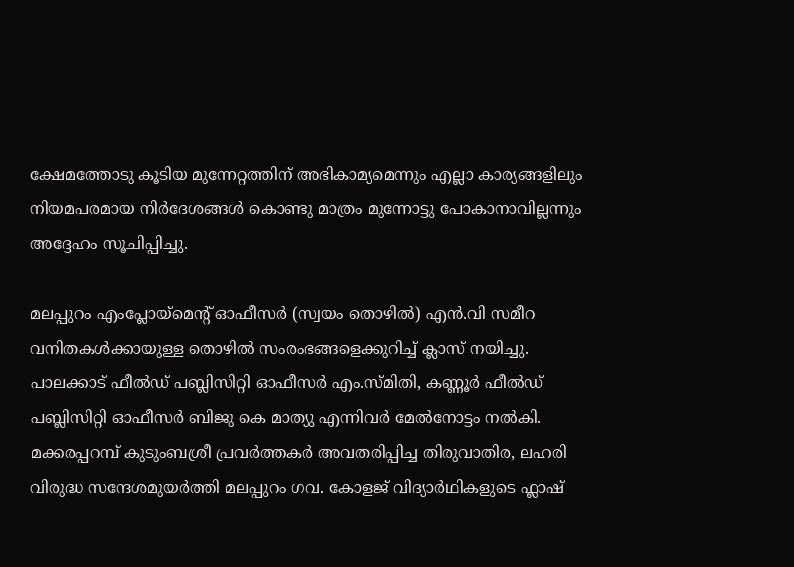ക്ഷേമത്തോടു കൂടിയ മുന്നേറ്റത്തിന് അഭികാമ്യമെന്നും എല്ലാ കാര്യങ്ങളിലും നിയമപരമായ നിര്‍ദേശങ്ങള്‍ കൊണ്ടു മാത്രം മുന്നോട്ടു പോകാനാവില്ലന്നും അദ്ദേഹം സൂചിപ്പിച്ചു.

മലപ്പുറം എംപ്ലോയ്മെന്റ് ഓഫീസര്‍ (സ്വയം തൊഴില്‍) എന്‍.വി സമീറ വനിതകള്‍ക്കായുള്ള തൊഴില്‍ സംരംഭങ്ങളെക്കുറിച്ച് ക്ലാസ് നയിച്ചു. പാലക്കാട് ഫീല്‍ഡ് പബ്ലിസിറ്റി ഓഫീസര്‍ എം.സ്മിതി, കണ്ണൂര്‍ ഫീല്‍ഡ് പബ്ലിസിറ്റി ഓഫീസര്‍ ബിജു കെ മാത്യു എന്നിവര്‍ മേല്‍നോട്ടം നല്‍കി. മക്കരപ്പറമ്പ് കുടുംബശ്രീ പ്രവര്‍ത്തകര്‍ അവതരിപ്പിച്ച തിരുവാതിര, ലഹരി വിരുദ്ധ സന്ദേശമുയര്‍ത്തി മലപ്പുറം ഗവ. കോളജ് വിദ്യാര്‍ഥികളുടെ ഫ്ലാഷ്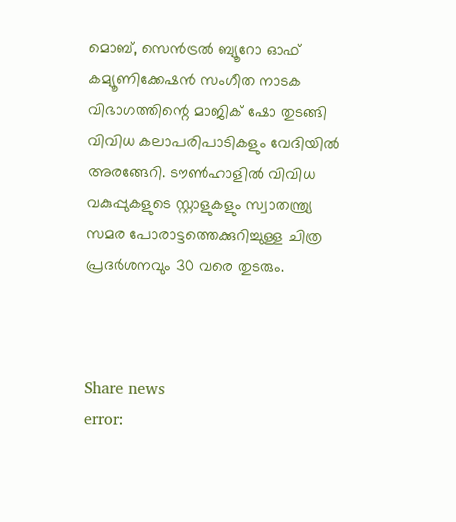മൊബ്, സെന്‍ട്രല്‍ ബ്യൂറോ ഓഫ് കമ്യൂണിക്കേഷന്‍ സംഗീത നാടക വിഭാഗത്തിന്റെ മാജിക് ഷോ തുടങ്ങി വിവിധ കലാപരിപാടികളും വേദിയില്‍ അരങ്ങേറി. ടൗണ്‍ഹാളില്‍ വിവിധ വകുപ്പുകളുടെ സ്റ്റാളുകളും സ്വാതന്ത്ര്യ സമര പോരാട്ടത്തെക്കുറിച്ചുള്ള ചിത്ര പ്രദര്‍ശനവും 30 വരെ തുടരും.



Share news
error: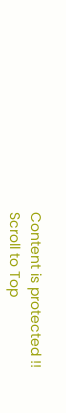Content is protected !!
Scroll to Top